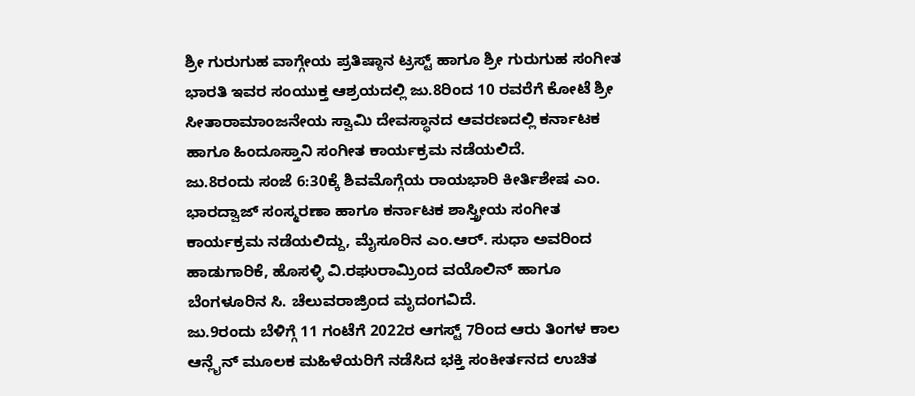ಶ್ರೀ ಗುರುಗುಹ ವಾಗ್ಗೇಯ ಪ್ರತಿಷ್ಠಾನ ಟ್ರಸ್ಟ್ ಹಾಗೂ ಶ್ರೀ ಗುರುಗುಹ ಸಂಗೀತ ಭಾರತಿ ಇವರ ಸಂಯುಕ್ತ ಆಶ್ರಯದಲ್ಲಿ ಜು.8ರಿಂದ 10 ರವರೆಗೆ ಕೋಟೆ ಶ್ರೀ ಸೀತಾರಾಮಾಂಜನೇಯ ಸ್ವಾಮಿ ದೇವಸ್ಥಾನದ ಆವರಣದಲ್ಲಿ ಕರ್ನಾಟಕ ಹಾಗೂ ಹಿಂದೂಸ್ತಾನಿ ಸಂಗೀತ ಕಾರ್ಯಕ್ರಮ ನಡೆಯಲಿದೆ.
ಜು.8ರಂದು ಸಂಜೆ 6:30ಕ್ಕೆ ಶಿವಮೊಗ್ಗೆಯ ರಾಯಭಾರಿ ಕೀರ್ತಿಶೇಷ ಎಂ. ಭಾರದ್ವಾಜ್ ಸಂಸ್ಮರಣಾ ಹಾಗೂ ಕರ್ನಾಟಕ ಶಾಸ್ತ್ರೀಯ ಸಂಗೀತ ಕಾರ್ಯಕ್ರಮ ನಡೆಯಲಿದ್ದು, ಮೈಸೂರಿನ ಎಂ.ಆರ್. ಸುಧಾ ಅವರಿಂದ ಹಾಡುಗಾರಿಕೆ, ಹೊಸಳ್ಳಿ ವಿ.ರಘುರಾಮ್ರಿಂದ ವಯೊಲಿನ್ ಹಾಗೂ ಬೆಂಗಳೂರಿನ ಸಿ. ಚೆಲುವರಾಜ್ರಿಂದ ಮೃದಂಗವಿದೆ.
ಜು.9ರಂದು ಬೆಳಿಗ್ಗೆ 11 ಗಂಟೆಗೆ 2022ರ ಆಗಸ್ಟ್ 7ರಿಂದ ಆರು ತಿಂಗಳ ಕಾಲ ಆನ್ಲೈನ್ ಮೂಲಕ ಮಹಿಳೆಯರಿಗೆ ನಡೆಸಿದ ಭಕ್ತಿ ಸಂಕೀರ್ತನದ ಉಚಿತ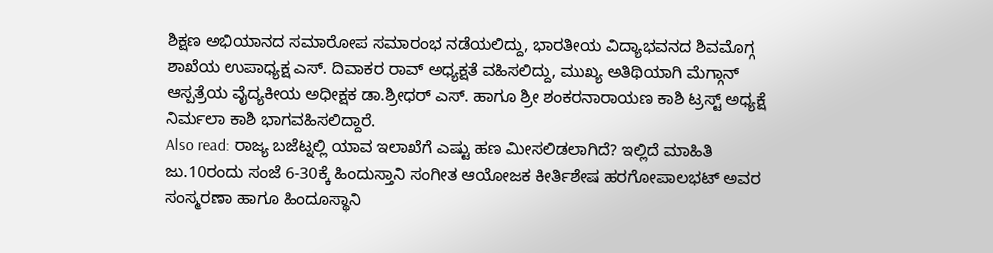ಶಿಕ್ಷಣ ಅಭಿಯಾನದ ಸಮಾರೋಪ ಸಮಾರಂಭ ನಡೆಯಲಿದ್ದು, ಭಾರತೀಯ ವಿದ್ಯಾಭವನದ ಶಿವಮೊಗ್ಗ ಶಾಖೆಯ ಉಪಾಧ್ಯಕ್ಷ ಎಸ್. ದಿವಾಕರ ರಾವ್ ಅಧ್ಯಕ್ಷತೆ ವಹಿಸಲಿದ್ದು, ಮುಖ್ಯ ಅತಿಥಿಯಾಗಿ ಮೆಗ್ಗಾನ್ ಆಸ್ಪತ್ರೆಯ ವೈದ್ಯಕೀಯ ಅಧೀಕ್ಷಕ ಡಾ.ಶ್ರೀಧರ್ ಎಸ್. ಹಾಗೂ ಶ್ರೀ ಶಂಕರನಾರಾಯಣ ಕಾಶಿ ಟ್ರಸ್ಟ್ ಅಧ್ಯಕ್ಷೆ ನಿರ್ಮಲಾ ಕಾಶಿ ಭಾಗವಹಿಸಲಿದ್ದಾರೆ.
Also read: ರಾಜ್ಯ ಬಜೆಟ್ನಲ್ಲಿ ಯಾವ ಇಲಾಖೆಗೆ ಎಷ್ಟು ಹಣ ಮೀಸಲಿಡಲಾಗಿದೆ? ಇಲ್ಲಿದೆ ಮಾಹಿತಿ
ಜು.10ರಂದು ಸಂಜೆ 6-30ಕ್ಕೆ ಹಿಂದುಸ್ತಾನಿ ಸಂಗೀತ ಆಯೋಜಕ ಕೀರ್ತಿಶೇಷ ಹರಗೋಪಾಲಭಟ್ ಅವರ ಸಂಸ್ಮರಣಾ ಹಾಗೂ ಹಿಂದೂಸ್ಥಾನಿ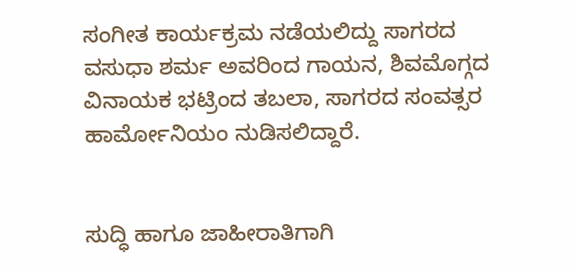ಸಂಗೀತ ಕಾರ್ಯಕ್ರಮ ನಡೆಯಲಿದ್ದು ಸಾಗರದ ವಸುಧಾ ಶರ್ಮ ಅವರಿಂದ ಗಾಯನ, ಶಿವಮೊಗ್ಗದ ವಿನಾಯಕ ಭಟ್ರಿಂದ ತಬಲಾ, ಸಾಗರದ ಸಂವತ್ಸರ ಹಾರ್ಮೋನಿಯಂ ನುಡಿಸಲಿದ್ದಾರೆ.


ಸುದ್ಧಿ ಹಾಗೂ ಜಾಹೀರಾತಿಗಾಗಿ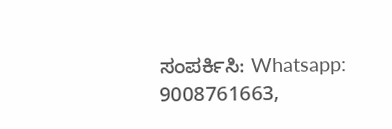ಸಂಪರ್ಕಿಸಿ: Whatsapp: 9008761663,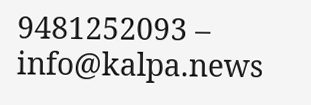9481252093 – info@kalpa.news